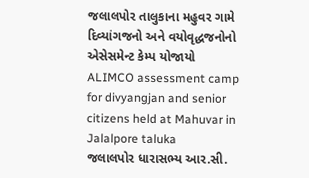જલાલપોર તાલુકાના મહુવર ગામે દિવ્યાંગજનો અને વયોવૃદ્ધજનોનો એસેસમેન્ટ કેમ્પ યોજાયો
ALIMCO assessment camp for divyangjan and senior citizens held at Mahuvar in Jalalpore taluka
જલાલપોર ધારાસભ્ય આર.સી.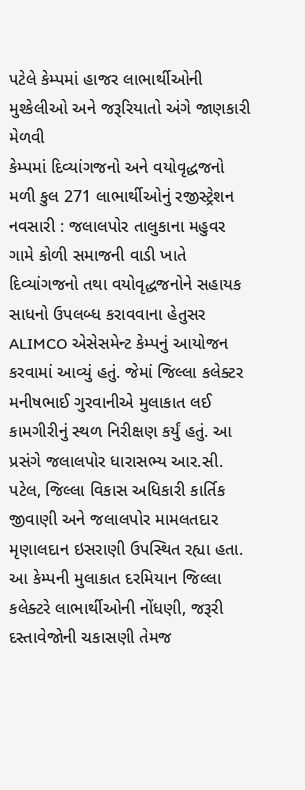પટેલે કેમ્પમાં હાજર લાભાર્થીઓની મુશ્કેલીઓ અને જરૂરિયાતો અંગે જાણકારી મેળવી
કેમ્પમાં દિવ્યાંગજનો અને વયોવૃદ્ધજનો મળી કુલ 271 લાભાર્થીઓનું રજીસ્ટ્રેશન
નવસારી : જલાલપોર તાલુકાના મહુવર ગામે કોળી સમાજની વાડી ખાતે દિવ્યાંગજનો તથા વયોવૃદ્ધજનોને સહાયક સાધનો ઉપલબ્ધ કરાવવાના હેતુસર ALIMCO એસેસમેન્ટ કેમ્પનું આયોજન કરવામાં આવ્યું હતું. જેમાં જિલ્લા કલેક્ટર મનીષભાઈ ગુરવાનીએ મુલાકાત લઈ કામગીરીનું સ્થળ નિરીક્ષણ કર્યું હતું. આ પ્રસંગે જલાલપોર ધારાસભ્ય આર.સી. પટેલ, જિલ્લા વિકાસ અધિકારી કાર્તિક જીવાણી અને જલાલપોર મામલતદાર મૃણાલદાન ઇસરાણી ઉપસ્થિત રહ્યા હતા.
આ કેમ્પની મુલાકાત દરમિયાન જિલ્લા કલેક્ટરે લાભાર્થીઓની નોંધણી, જરૂરી દસ્તાવેજોની ચકાસણી તેમજ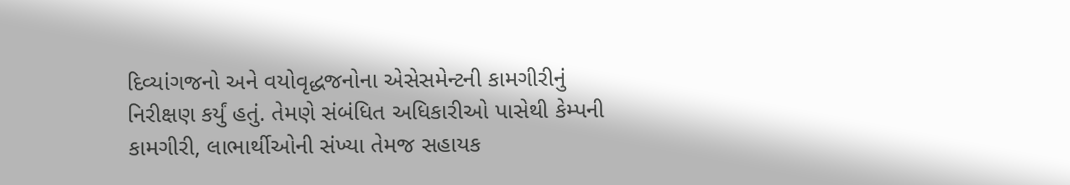દિવ્યાંગજનો અને વયોવૃદ્ધજનોના એસેસમેન્ટની કામગીરીનું નિરીક્ષણ કર્યું હતું. તેમણે સંબંધિત અધિકારીઓ પાસેથી કેમ્પની કામગીરી, લાભાર્થીઓની સંખ્યા તેમજ સહાયક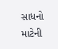સાધનો માટેની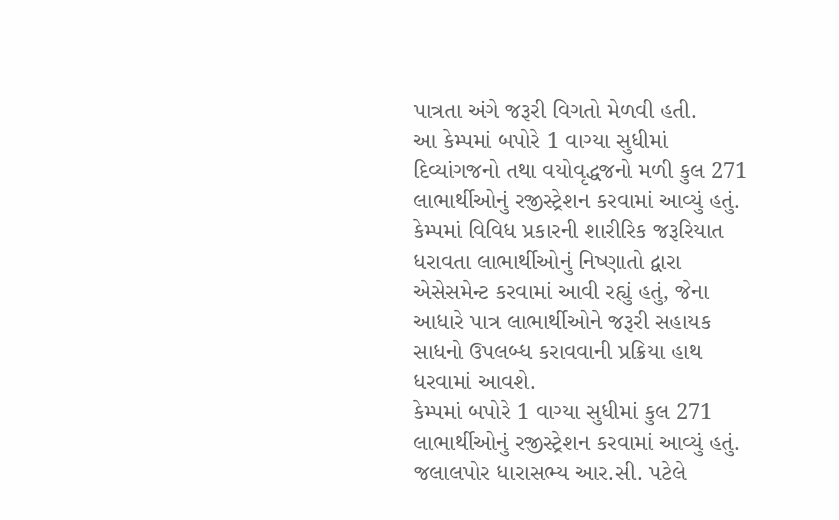પાત્રતા અંગે જરૂરી વિગતો મેળવી હતી.
આ કેમ્પમાં બપોરે 1 વાગ્યા સુધીમાં દિવ્યાંગજનો તથા વયોવૃદ્ધજનો મળી કુલ 271 લાભાર્થીઓનું રજીસ્ટ્રેશન કરવામાં આવ્યું હતું. કેમ્પમાં વિવિધ પ્રકારની શારીરિક જરૂરિયાત ધરાવતા લાભાર્થીઓનું નિષ્ણાતો દ્વારા એસેસમેન્ટ કરવામાં આવી રહ્યું હતું, જેના આધારે પાત્ર લાભાર્થીઓને જરૂરી સહાયક સાધનો ઉપલબ્ધ કરાવવાની પ્રક્રિયા હાથ ધરવામાં આવશે.
કેમ્પમાં બપોરે 1 વાગ્યા સુધીમાં કુલ 271 લાભાર્થીઓનું રજીસ્ટ્રેશન કરવામાં આવ્યું હતું.
જલાલપોર ધારાસભ્ય આર.સી. પટેલે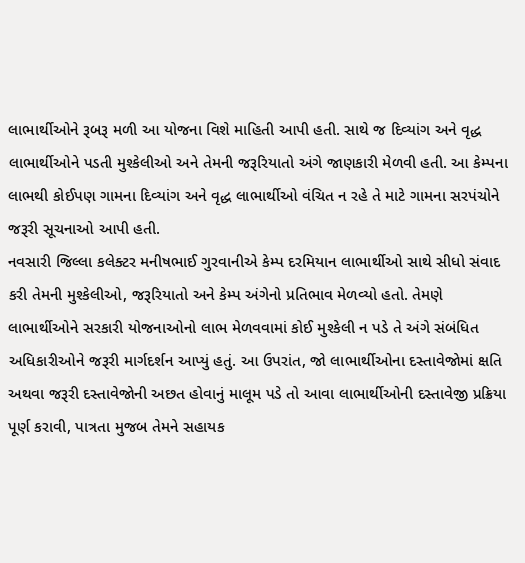લાભાર્થીઓને રૂબરૂ મળી આ યોજના વિશે માહિતી આપી હતી. સાથે જ દિવ્યાંગ અને વૃદ્ધ લાભાર્થીઓને પડતી મુશ્કેલીઓ અને તેમની જરૂરિયાતો અંગે જાણકારી મેળવી હતી. આ કેમ્પના લાભથી કોઈપણ ગામના દિવ્યાંગ અને વૃદ્ધ લાભાર્થીઓ વંચિત ન રહે તે માટે ગામના સરપંચોને જરૂરી સૂચનાઓ આપી હતી.
નવસારી જિલ્લા કલેક્ટર મનીષભાઈ ગુરવાનીએ કેમ્પ દરમિયાન લાભાર્થીઓ સાથે સીધો સંવાદ કરી તેમની મુશ્કેલીઓ, જરૂરિયાતો અને કેમ્પ અંગેનો પ્રતિભાવ મેળવ્યો હતો. તેમણે લાભાર્થીઓને સરકારી યોજનાઓનો લાભ મેળવવામાં કોઈ મુશ્કેલી ન પડે તે અંગે સંબંધિત અધિકારીઓને જરૂરી માર્ગદર્શન આપ્યું હતું. આ ઉપરાંત, જો લાભાર્થીઓના દસ્તાવેજોમાં ક્ષતિ અથવા જરૂરી દસ્તાવેજોની અછત હોવાનું માલૂમ પડે તો આવા લાભાર્થીઓની દસ્તાવેજી પ્રક્રિયા પૂર્ણ કરાવી, પાત્રતા મુજબ તેમને સહાયક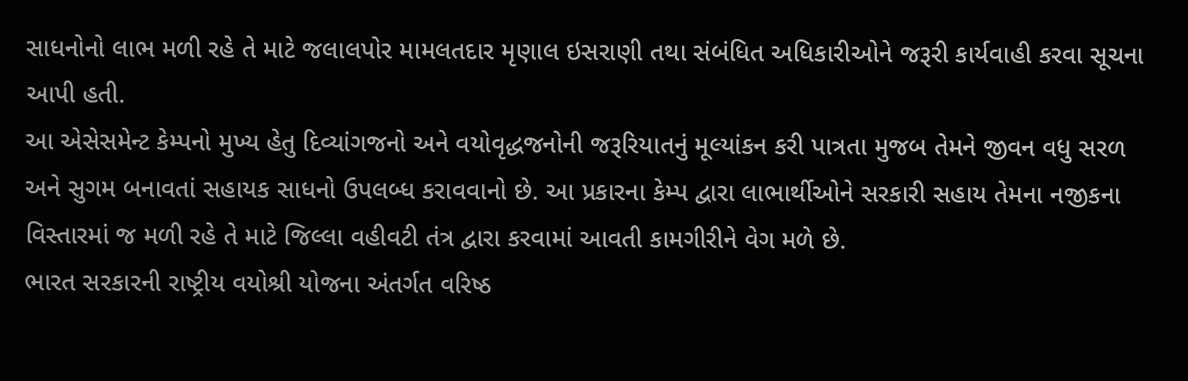સાધનોનો લાભ મળી રહે તે માટે જલાલપોર મામલતદાર મૃણાલ ઇસરાણી તથા સંબંધિત અધિકારીઓને જરૂરી કાર્યવાહી કરવા સૂચના આપી હતી.
આ એસેસમેન્ટ કેમ્પનો મુખ્ય હેતુ દિવ્યાંગજનો અને વયોવૃદ્ધજનોની જરૂરિયાતનું મૂલ્યાંકન કરી પાત્રતા મુજબ તેમને જીવન વધુ સરળ અને સુગમ બનાવતાં સહાયક સાધનો ઉપલબ્ધ કરાવવાનો છે. આ પ્રકારના કેમ્પ દ્વારા લાભાર્થીઓને સરકારી સહાય તેમના નજીકના વિસ્તારમાં જ મળી રહે તે માટે જિલ્લા વહીવટી તંત્ર દ્વારા કરવામાં આવતી કામગીરીને વેગ મળે છે.
ભારત સરકારની રાષ્ટ્રીય વયોશ્રી યોજના અંતર્ગત વરિષ્ઠ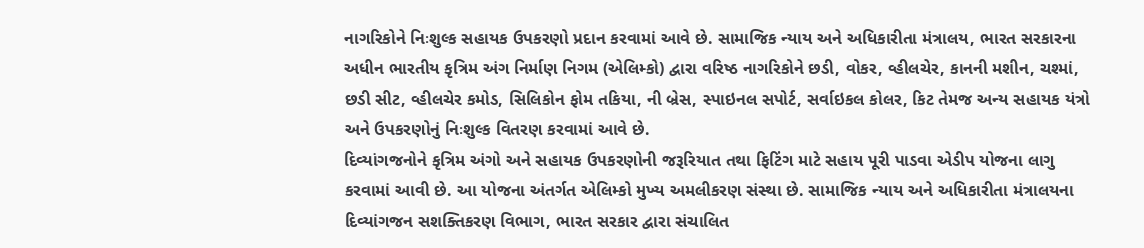નાગરિકોને નિઃશુલ્ક સહાયક ઉપકરણો પ્રદાન કરવામાં આવે છે. સામાજિક ન્યાય અને અધિકારીતા મંત્રાલય, ભારત સરકારના અધીન ભારતીય કૃત્રિમ અંગ નિર્માણ નિગમ (એલિમ્કો) દ્વારા વરિષ્ઠ નાગરિકોને છડી, વોકર, વ્હીલચેર, કાનની મશીન, ચશ્માં, છડી સીટ, વ્હીલચેર કમોડ, સિલિકોન ફોમ તકિયા, ની બ્રેસ, સ્પાઇનલ સપોર્ટ, સર્વાઇકલ કોલર, કિટ તેમજ અન્ય સહાયક યંત્રો અને ઉપકરણોનું નિઃશુલ્ક વિતરણ કરવામાં આવે છે.
દિવ્યાંગજનોને કૃત્રિમ અંગો અને સહાયક ઉપકરણોની જરૂરિયાત તથા ફિટિંગ માટે સહાય પૂરી પાડવા એડીપ યોજના લાગુ કરવામાં આવી છે. આ યોજના અંતર્ગત એલિમ્કો મુખ્ય અમલીકરણ સંસ્થા છે. સામાજિક ન્યાય અને અધિકારીતા મંત્રાલયના દિવ્યાંગજન સશક્તિકરણ વિભાગ, ભારત સરકાર દ્વારા સંચાલિત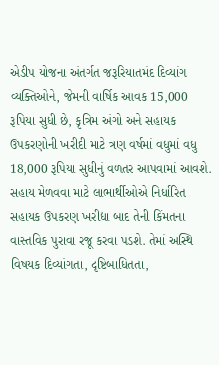એડીપ યોજના અંતર્ગત જરૂરિયાતમંદ દિવ્યાંગ વ્યક્તિઓને, જેમની વાર્ષિક આવક 15,000 રૂપિયા સુધી છે, કૃત્રિમ અંગો અને સહાયક ઉપકરણોની ખરીદી માટે ત્રણ વર્ષમાં વધુમાં વધુ 18,000 રૂપિયા સુધીનું વળતર આપવામાં આવશે. સહાય મેળવવા માટે લાભાર્થીઓએ નિર્ધારિત સહાયક ઉપકરણ ખરીદ્યા બાદ તેની કિંમતના વાસ્તવિક પુરાવા રજૂ કરવા પડશે. તેમાં અસ્થિ વિષયક દિવ્યાંગતા, દૃષ્ટિબાધિતતા,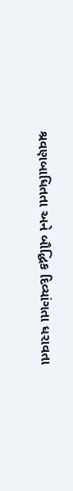શ્રવણબાધિતતા અને બૌદ્ધિક દિવ્યાંગતા ધરાવતા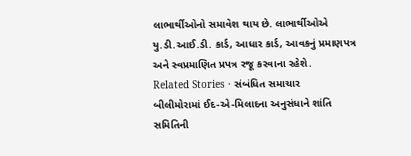લાભાર્થીઓનો સમાવેશ થાય છે. લાભાર્થીઓએ યુ.ડી.આઈ.ડી. કાર્ડ, આધાર કાર્ડ, આવકનું પ્રમાણપત્ર અને સ્વપ્રમાણિત પ્રપત્ર રજૂ કરવાના રહેશે.
Related Stories · સંબંધિત સમાચાર
બીલીમોરામાં ઈદ-એ-મિલાદના અનુસંધાને શાંતિ સમિતિની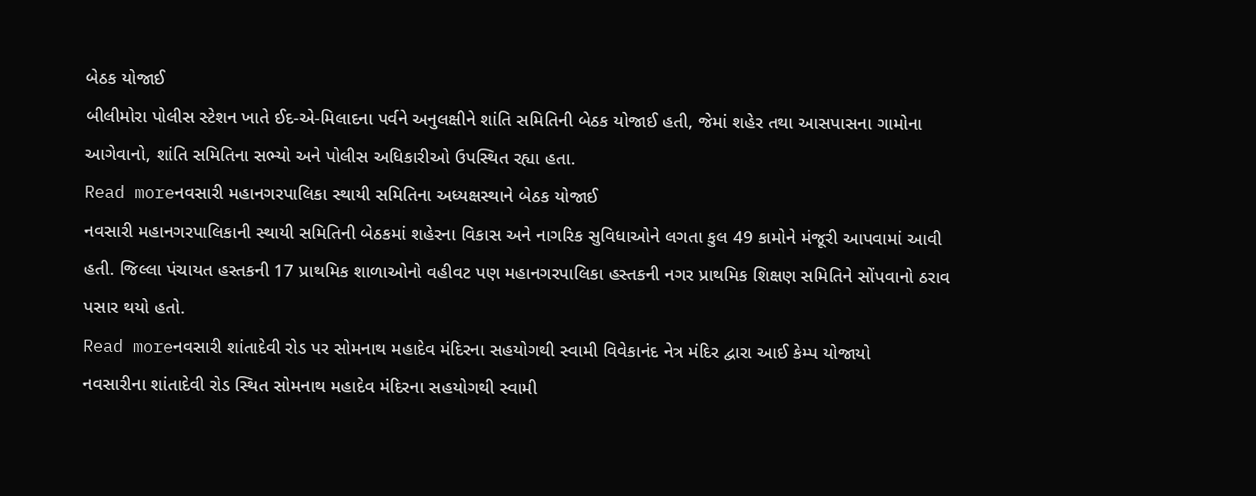બેઠક યોજાઈ
બીલીમોરા પોલીસ સ્ટેશન ખાતે ઈદ-એ-મિલાદના પર્વને અનુલક્ષીને શાંતિ સમિતિની બેઠક યોજાઈ હતી, જેમાં શહેર તથા આસપાસના ગામોના આગેવાનો, શાંતિ સમિતિના સભ્યો અને પોલીસ અધિકારીઓ ઉપસ્થિત રહ્યા હતા.
Read moreનવસારી મહાનગરપાલિકા સ્થાયી સમિતિના અધ્યક્ષસ્થાને બેઠક યોજાઈ
નવસારી મહાનગરપાલિકાની સ્થાયી સમિતિની બેઠકમાં શહેરના વિકાસ અને નાગરિક સુવિધાઓને લગતા કુલ 49 કામોને મંજૂરી આપવામાં આવી હતી. જિલ્લા પંચાયત હસ્તકની 17 પ્રાથમિક શાળાઓનો વહીવટ પણ મહાનગરપાલિકા હસ્તકની નગર પ્રાથમિક શિક્ષણ સમિતિને સોંપવાનો ઠરાવ પસાર થયો હતો.
Read moreનવસારી શાંતાદેવી રોડ પર સોમનાથ મહાદેવ મંદિરના સહયોગથી સ્વામી વિવેકાનંદ નેત્ર મંદિર દ્વારા આઈ કેમ્પ યોજાયો
નવસારીના શાંતાદેવી રોડ સ્થિત સોમનાથ મહાદેવ મંદિરના સહયોગથી સ્વામી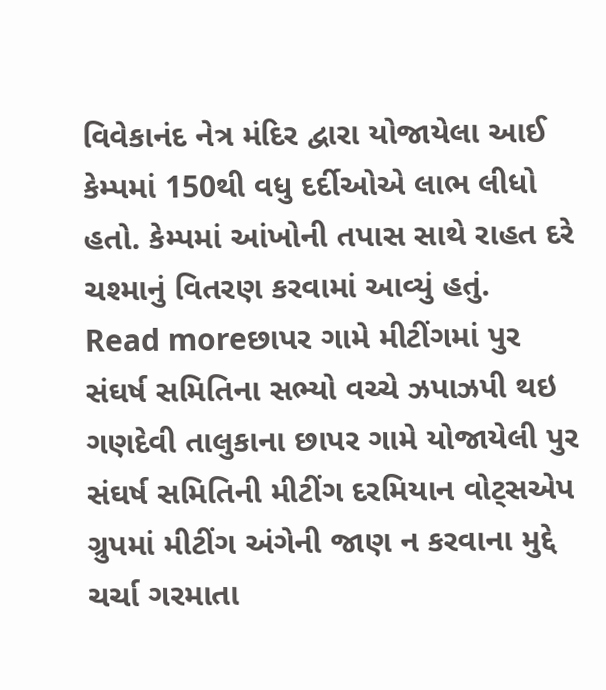વિવેકાનંદ નેત્ર મંદિર દ્વારા યોજાયેલા આઈ કેમ્પમાં 150થી વધુ દર્દીઓએ લાભ લીધો હતો. કેમ્પમાં આંખોની તપાસ સાથે રાહત દરે ચશ્માનું વિતરણ કરવામાં આવ્યું હતું.
Read moreછાપર ગામે મીટીંગમાં પુર સંઘર્ષ સમિતિના સભ્યો વચ્ચે ઝપાઝપી થઇ
ગણદેવી તાલુકાના છાપર ગામે યોજાયેલી પુર સંઘર્ષ સમિતિની મીટીંગ દરમિયાન વોટ્સએપ ગ્રુપમાં મીટીંગ અંગેની જાણ ન કરવાના મુદ્દે ચર્ચા ગરમાતા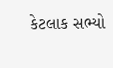કેટલાક સભ્યો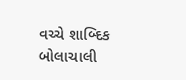વચ્ચે શાબ્દિક બોલાચાલી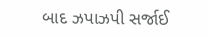બાદ ઝપાઝપી સર્જાઈ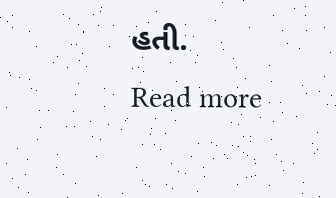હતી.
Read more